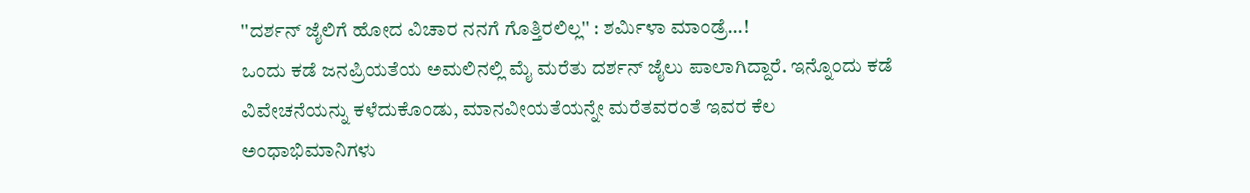''ದರ್ಶನ್ ಜೈಲಿಗೆ ಹೋದ ವಿಚಾರ ನನಗೆ ಗೊತ್ತಿರಲಿಲ್ಲ'' : ಶರ್ಮಿಳಾ ಮಾಂಡ್ರೆ...!
ಒಂದು ಕಡೆ ಜನಪ್ರಿಯತೆಯ ಅಮಲಿನಲ್ಲಿ ಮೈ ಮರೆತು ದರ್ಶನ್ ಜೈಲು ಪಾಲಾಗಿದ್ದಾರೆ. ಇನ್ನೊಂದು ಕಡೆ ವಿವೇಚನೆಯನ್ನು ಕಳೆದುಕೊಂಡು, ಮಾನವೀಯತೆಯನ್ನೇ ಮರೆತವರಂತೆ ಇವರ ಕೆಲ ಅಂಧಾಭಿಮಾನಿಗಳು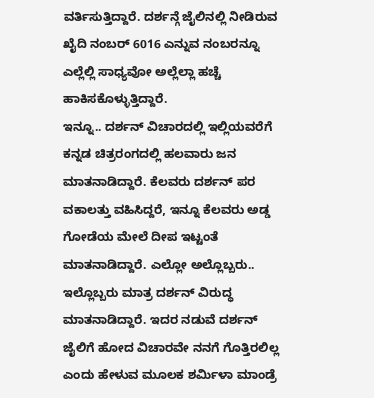ವರ್ತಿಸುತ್ತಿದ್ದಾರೆ. ದರ್ಶನ್ಗೆ ಜೈಲಿನಲ್ಲಿ ನೀಡಿರುವ ಖೈದಿ ನಂಬರ್ 6016 ಎನ್ನುವ ನಂಬರನ್ನೂ ಎಲ್ಲೆಲ್ಲಿ ಸಾಧ್ಯವೋ ಅಲ್ಲೆಲ್ಲಾ ಹಚ್ಚೆ ಹಾಕಿಸಕೊಳ್ಳುತ್ತಿದ್ದಾರೆ.
ಇನ್ನೂ.. ದರ್ಶನ್ ವಿಚಾರದಲ್ಲಿ ಇಲ್ಲಿಯವರೆಗೆ ಕನ್ನಡ ಚಿತ್ರರಂಗದಲ್ಲಿ ಹಲವಾರು ಜನ ಮಾತನಾಡಿದ್ದಾರೆ. ಕೆಲವರು ದರ್ಶನ್ ಪರ ವಕಾಲತ್ತು ವಹಿಸಿದ್ದರೆ, ಇನ್ನೂ ಕೆಲವರು ಅಡ್ಡ ಗೋಡೆಯ ಮೇಲೆ ದೀಪ ಇಟ್ಟಂತೆ ಮಾತನಾಡಿದ್ದಾರೆ. ಎಲ್ಲೋ ಅಲ್ಲೊಬ್ಬರು.. ಇಲ್ಲೊಬ್ಬರು ಮಾತ್ರ ದರ್ಶನ್ ವಿರುದ್ಧ ಮಾತನಾಡಿದ್ದಾರೆ. ಇದರ ನಡುವೆ ದರ್ಶನ್ ಜೈಲಿಗೆ ಹೋದ ವಿಚಾರವೇ ನನಗೆ ಗೊತ್ತಿರಲಿಲ್ಲ ಎಂದು ಹೇಳುವ ಮೂಲಕ ಶರ್ಮಿಳಾ ಮಾಂಡ್ರೆ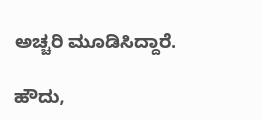ಅಚ್ಚರಿ ಮೂಡಿಸಿದ್ದಾರೆ.

ಹೌದು,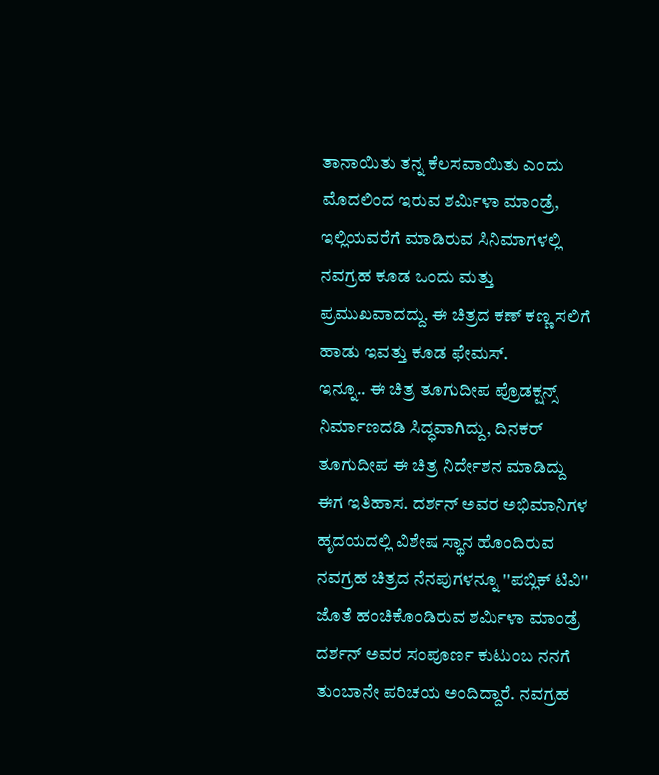ತಾನಾಯಿತು ತನ್ನ ಕೆಲಸವಾಯಿತು ಎಂದು ಮೊದಲಿಂದ ಇರುವ ಶರ್ಮಿಳಾ ಮಾಂಡ್ರೆ, ಇಲ್ಲಿಯವರೆಗೆ ಮಾಡಿರುವ ಸಿನಿಮಾಗಳಲ್ಲಿ ನವಗ್ರಹ ಕೂಡ ಒಂದು ಮತ್ತು ಪ್ರಮುಖವಾದದ್ದು. ಈ ಚಿತ್ರದ ಕಣ್ ಕಣ್ಣ ಸಲಿಗೆ ಹಾಡು ಇವತ್ತು ಕೂಡ ಫೇಮಸ್.
ಇನ್ನೂ.. ಈ ಚಿತ್ರ ತೂಗುದೀಪ ಪ್ರೊಡಕ್ಷನ್ಸ್ ನಿರ್ಮಾಣದಡಿ ಸಿದ್ಧವಾಗಿದ್ದು, ದಿನಕರ್ ತೂಗುದೀಪ ಈ ಚಿತ್ರ ನಿರ್ದೇಶನ ಮಾಡಿದ್ದು ಈಗ ಇತಿಹಾಸ. ದರ್ಶನ್ ಅವರ ಅಭಿಮಾನಿಗಳ ಹೃದಯದಲ್ಲಿ ವಿಶೇಷ ಸ್ಥಾನ ಹೊಂದಿರುವ ನವಗ್ರಹ ಚಿತ್ರದ ನೆನಪುಗಳನ್ನೂ ''ಪಬ್ಲಿಕ್ ಟಿವಿ'' ಜೊತೆ ಹಂಚಿಕೊಂಡಿರುವ ಶರ್ಮಿಳಾ ಮಾಂಡ್ರೆ ದರ್ಶನ್ ಅವರ ಸಂಪೂರ್ಣ ಕುಟುಂಬ ನನಗೆ ತುಂಬಾನೇ ಪರಿಚಯ ಅಂದಿದ್ದಾರೆ. ನವಗ್ರಹ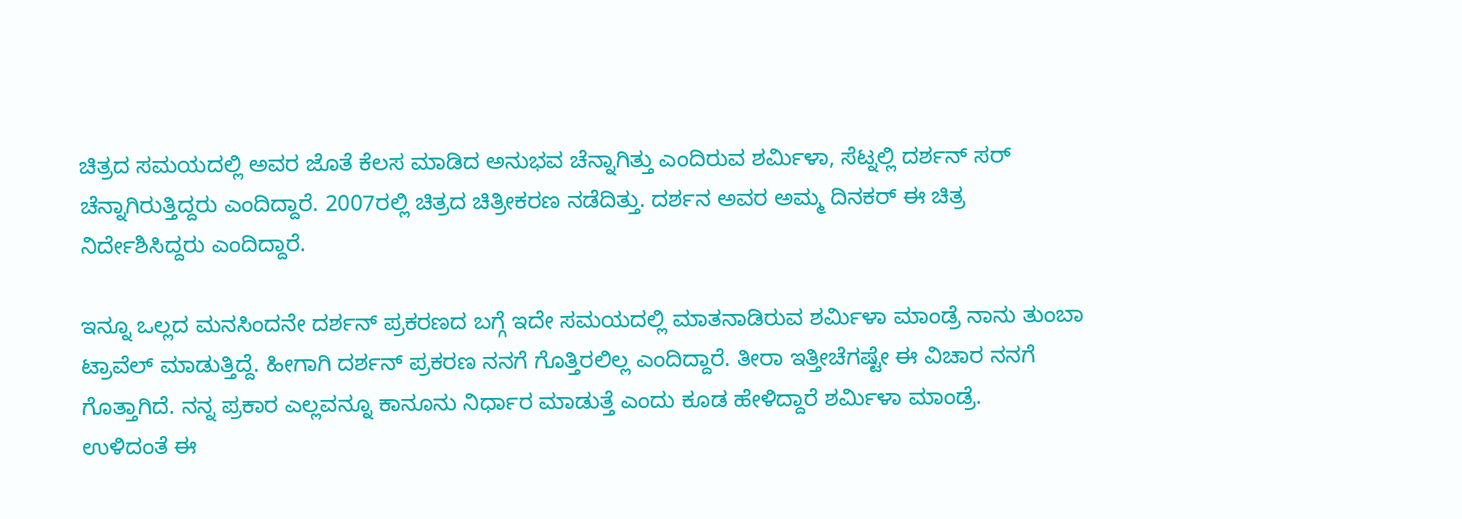ಚಿತ್ರದ ಸಮಯದಲ್ಲಿ ಅವರ ಜೊತೆ ಕೆಲಸ ಮಾಡಿದ ಅನುಭವ ಚೆನ್ನಾಗಿತ್ತು ಎಂದಿರುವ ಶರ್ಮಿಳಾ, ಸೆಟ್ನಲ್ಲಿ ದರ್ಶನ್ ಸರ್ ಚೆನ್ನಾಗಿರುತ್ತಿದ್ದರು ಎಂದಿದ್ದಾರೆ. 2007ರಲ್ಲಿ ಚಿತ್ರದ ಚಿತ್ರೀಕರಣ ನಡೆದಿತ್ತು. ದರ್ಶನ ಅವರ ಅಮ್ಮ ದಿನಕರ್ ಈ ಚಿತ್ರ ನಿರ್ದೇಶಿಸಿದ್ದರು ಎಂದಿದ್ದಾರೆ.

ಇನ್ನೂ ಒಲ್ಲದ ಮನಸಿಂದನೇ ದರ್ಶನ್ ಪ್ರಕರಣದ ಬಗ್ಗೆ ಇದೇ ಸಮಯದಲ್ಲಿ ಮಾತನಾಡಿರುವ ಶರ್ಮಿಳಾ ಮಾಂಡ್ರೆ ನಾನು ತುಂಬಾ ಟ್ರಾವೆಲ್ ಮಾಡುತ್ತಿದ್ದೆ. ಹೀಗಾಗಿ ದರ್ಶನ್ ಪ್ರಕರಣ ನನಗೆ ಗೊತ್ತಿರಲಿಲ್ಲ ಎಂದಿದ್ದಾರೆ. ತೀರಾ ಇತ್ತೀಚೆಗಷ್ಟೇ ಈ ವಿಚಾರ ನನಗೆ ಗೊತ್ತಾಗಿದೆ. ನನ್ನ ಪ್ರಕಾರ ಎಲ್ಲವನ್ನೂ ಕಾನೂನು ನಿರ್ಧಾರ ಮಾಡುತ್ತೆ ಎಂದು ಕೂಡ ಹೇಳಿದ್ದಾರೆ ಶರ್ಮಿಳಾ ಮಾಂಡ್ರೆ.
ಉಳಿದಂತೆ ಈ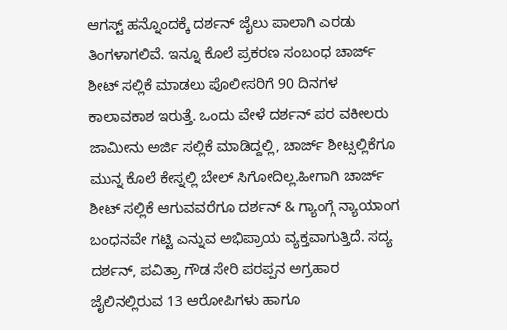ಆಗಸ್ಟ್ ಹನ್ನೊಂದಕ್ಕೆ ದರ್ಶನ್ ಜೈಲು ಪಾಲಾಗಿ ಎರಡು ತಿಂಗಳಾಗಲಿವೆ. ಇನ್ನೂ ಕೊಲೆ ಪ್ರಕರಣ ಸಂಬಂಧ ಚಾರ್ಜ್ ಶೀಟ್ ಸಲ್ಲಿಕೆ ಮಾಡಲು ಪೊಲೀಸರಿಗೆ 90 ದಿನಗಳ ಕಾಲಾವಕಾಶ ಇರುತ್ತೆ. ಒಂದು ವೇಳೆ ದರ್ಶನ್ ಪರ ವಕೀಲರು ಜಾಮೀನು ಅರ್ಜಿ ಸಲ್ಲಿಕೆ ಮಾಡಿದ್ದಲ್ಲಿ, ಚಾರ್ಜ್ ಶೀಟ್ಸಲ್ಲಿಕೆಗೂ ಮುನ್ನ ಕೊಲೆ ಕೇಸ್ನಲ್ಲಿ ಬೇಲ್ ಸಿಗೋದಿಲ್ಲ.ಹೀಗಾಗಿ ಚಾರ್ಜ್ ಶೀಟ್ ಸಲ್ಲಿಕೆ ಆಗುವವರೆಗೂ ದರ್ಶನ್ & ಗ್ಯಾಂಗ್ಗೆ ನ್ಯಾಯಾಂಗ ಬಂಧನವೇ ಗಟ್ಟಿ ಎನ್ನುವ ಅಭಿಪ್ರಾಯ ವ್ಯಕ್ತವಾಗುತ್ತಿದೆ. ಸದ್ಯ ದರ್ಶನ್, ಪವಿತ್ರಾ ಗೌಡ ಸೇರಿ ಪರಪ್ಪನ ಅಗ್ರಹಾರ ಜೈಲಿನಲ್ಲಿರುವ 13 ಆರೋಪಿಗಳು ಹಾಗೂ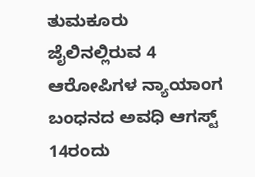ತುಮಕೂರು ಜೈಲಿನಲ್ಲಿರುವ 4 ಆರೋಪಿಗಳ ನ್ಯಾಯಾಂಗ ಬಂಧನದ ಅವಧಿ ಆಗಸ್ಟ್ 14ರಂದು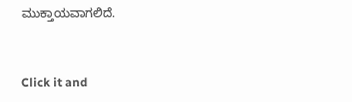ಮುಕ್ತಾಯವಾಗಲಿದೆ.


Click it and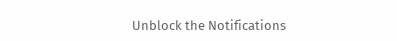Unblock the Notifications